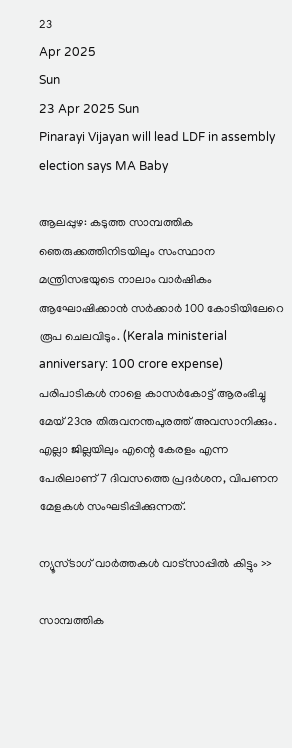23
Apr 2025
Sun
23 Apr 2025 Sun
Pinarayi Vijayan will lead LDF in assembly election says MA Baby

ആലപ്പുഴ: കടുത്ത സാമ്പത്തിക ഞെരുക്കത്തിനിടയിലും സംസ്ഥാന മന്ത്രിസഭയുടെ നാലാം വാര്‍ഷികം ആഘോഷിക്കാന്‍ സര്‍ക്കാര്‍ 100 കോടിയിലേറെ രൂപ ചെലവിടും. (Kerala ministerial anniversary: 100 crore expense) പരിപാടികള്‍ നാളെ കാസര്‍കോട്ട് ആരംഭിച്ചു മേയ് 23നു തിരുവനന്തപുരത്ത് അവസാനിക്കും. എല്ലാ ജില്ലയിലും എന്റെ കേരളം എന്ന പേരിലാണ് 7 ദിവസത്തെ പ്രദര്‍ശന, വിപണന മേളകള്‍ സംഘടിപ്പിക്കുന്നത്.

ന്യൂസ്ടാഗ് വാര്‍ത്തകള്‍ വാട്‌സാപ്പില്‍ കിട്ടും >>

സാമ്പത്തിക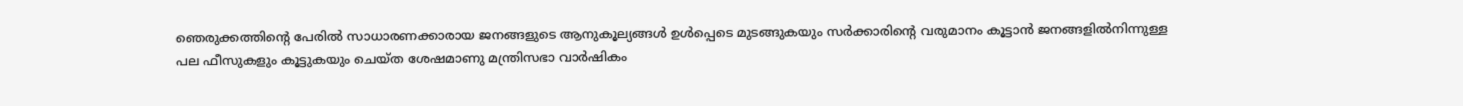ഞെരുക്കത്തിന്റെ പേരില്‍ സാധാരണക്കാരായ ജനങ്ങളുടെ ആനുകൂല്യങ്ങള്‍ ഉള്‍പ്പെടെ മുടങ്ങുകയും സര്‍ക്കാരിന്റെ വരുമാനം കൂട്ടാന്‍ ജനങ്ങളില്‍നിന്നുള്ള പല ഫീസുകളും കൂട്ടുകയും ചെയ്ത ശേഷമാണു മന്ത്രിസഭാ വാര്‍ഷികം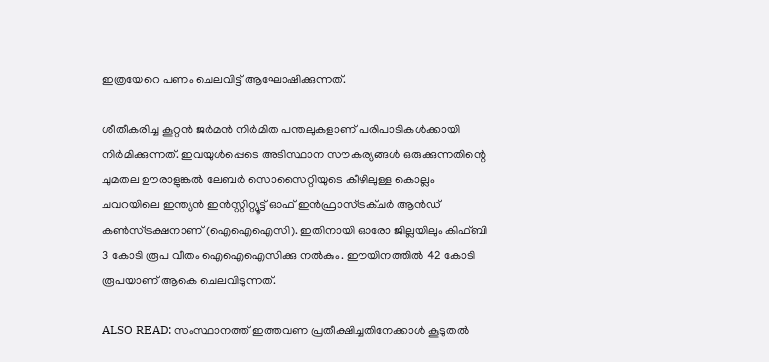ഇത്രയേറെ പണം ചെലവിട്ട് ആഘോഷിക്കുന്നത്.

ശീതീകരിച്ച കൂറ്റന്‍ ജര്‍മന്‍ നിര്‍മിത പന്തലുകളാണ് പരിപാടികള്‍ക്കായി നിര്‍മിക്കുന്നത്. ഇവയുള്‍പ്പെടെ അടിസ്ഥാന സൗകര്യങ്ങള്‍ ഒരുക്കുന്നതിന്റെ ചുമതല ഊരാളുങ്കല്‍ ലേബര്‍ സൊസൈറ്റിയുടെ കീഴിലുള്ള കൊല്ലം ചവറയിലെ ഇന്ത്യന്‍ ഇന്‍സ്റ്റിറ്റ്യൂട്ട് ഓഫ് ഇന്‍ഫ്രാസ്ട്രക്ചര്‍ ആന്‍ഡ് കണ്‍സ്ട്രക്ഷനാണ് (ഐഐഐസി). ഇതിനായി ഓരോ ജില്ലയിലും കിഫ്ബി 3 കോടി രൂപ വീതം ഐഐഐസിക്കു നല്‍കും. ഈയിനത്തില്‍ 42 കോടി രൂപയാണ് ആകെ ചെലവിടുന്നത്.

ALSO READ: സംസ്ഥാനത്ത് ഇത്തവണ പ്രതീക്ഷിച്ചതിനേക്കാള്‍ കൂടുതല്‍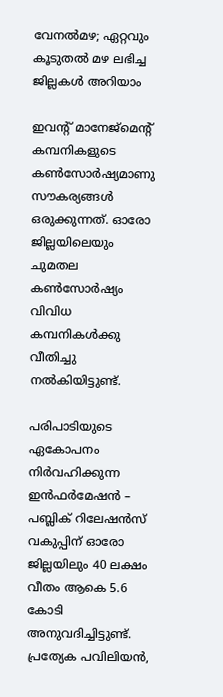വേനല്‍മഴ; ഏറ്റവും കൂടുതല്‍ മഴ ലഭിച്ച ജില്ലകള്‍ അറിയാം

ഇവന്റ് മാനേജ്‌മെന്റ് കമ്പനികളുടെ കണ്‍സോര്‍ഷ്യമാണു സൗകര്യങ്ങള്‍ ഒരുക്കുന്നത്. ഓരോ ജില്ലയിലെയും ചുമതല കണ്‍സോര്‍ഷ്യം വിവിധ കമ്പനികള്‍ക്കു വീതിച്ചു നല്‍കിയിട്ടുണ്ട്.

പരിപാടിയുടെ ഏകോപനം നിര്‍വഹിക്കുന്ന ഇന്‍ഫര്‍മേഷന്‍ – പബ്ലിക് റിലേഷന്‍സ് വകുപ്പിന് ഓരോ ജില്ലയിലും 40 ലക്ഷം വീതം ആകെ 5.6 കോടി അനുവദിച്ചിട്ടുണ്ട്. പ്രത്യേക പവിലിയന്‍,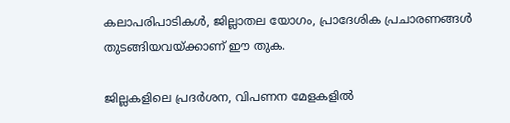കലാപരിപാടികള്‍, ജില്ലാതല യോഗം, പ്രാദേശിക പ്രചാരണങ്ങള്‍ തുടങ്ങിയവയ്ക്കാണ് ഈ തുക.

ജില്ലകളിലെ പ്രദര്‍ശന, വിപണന മേളകളില്‍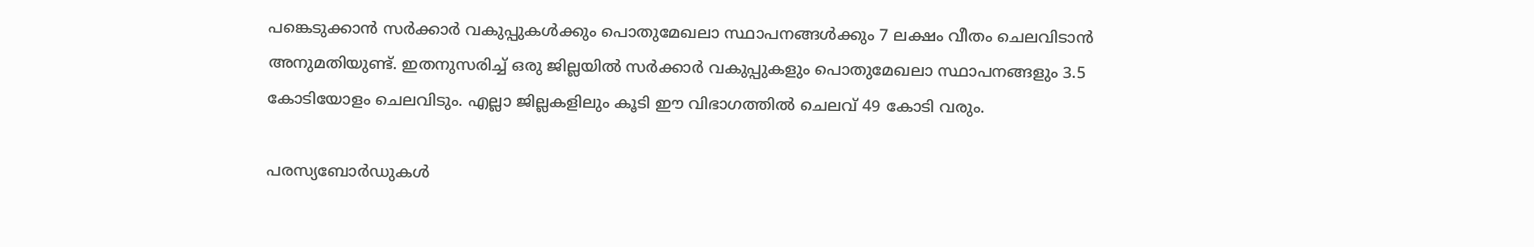പങ്കെടുക്കാന്‍ സര്‍ക്കാര്‍ വകുപ്പുകള്‍ക്കും പൊതുമേഖലാ സ്ഥാപനങ്ങള്‍ക്കും 7 ലക്ഷം വീതം ചെലവിടാന്‍ അനുമതിയുണ്ട്. ഇതനുസരിച്ച് ഒരു ജില്ലയില്‍ സര്‍ക്കാര്‍ വകുപ്പുകളും പൊതുമേഖലാ സ്ഥാപനങ്ങളും 3.5 കോടിയോളം ചെലവിടും. എല്ലാ ജില്ലകളിലും കൂടി ഈ വിഭാഗത്തില്‍ ചെലവ് 49 കോടി വരും.

പരസ്യബോര്‍ഡുകള്‍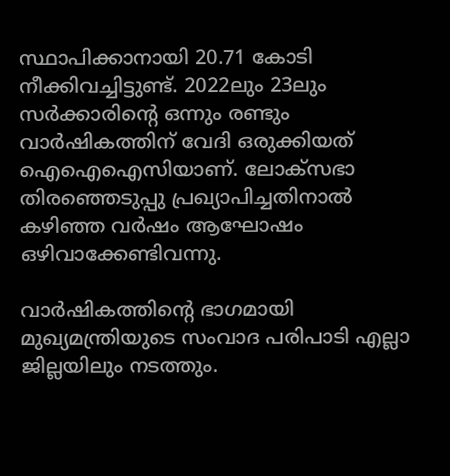സ്ഥാപിക്കാനായി 20.71 കോടി നീക്കിവച്ചിട്ടുണ്ട്. 2022ലും 23ലും സര്‍ക്കാരിന്റെ ഒന്നും രണ്ടും വാര്‍ഷികത്തിന് വേദി ഒരുക്കിയത് ഐഐഐസിയാണ്. ലോക്സഭാ തിരഞ്ഞെടുപ്പു പ്രഖ്യാപിച്ചതിനാല്‍ കഴിഞ്ഞ വര്‍ഷം ആഘോഷം ഒഴിവാക്കേണ്ടിവന്നു.

വാര്‍ഷികത്തിന്റെ ഭാഗമായി മുഖ്യമന്ത്രിയുടെ സംവാദ പരിപാടി എല്ലാ ജില്ലയിലും നടത്തും.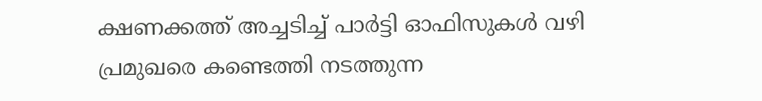ക്ഷണക്കത്ത് അച്ചടിച്ച് പാര്‍ട്ടി ഓഫിസുകള്‍ വഴി പ്രമുഖരെ കണ്ടെത്തി നടത്തുന്ന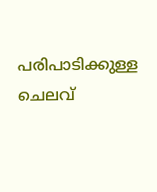പരിപാടിക്കുള്ള ചെലവ്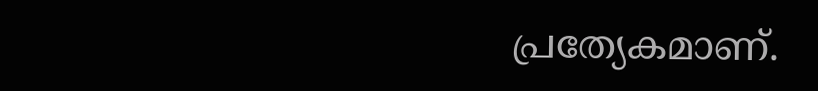പ്രത്യേകമാണ്.